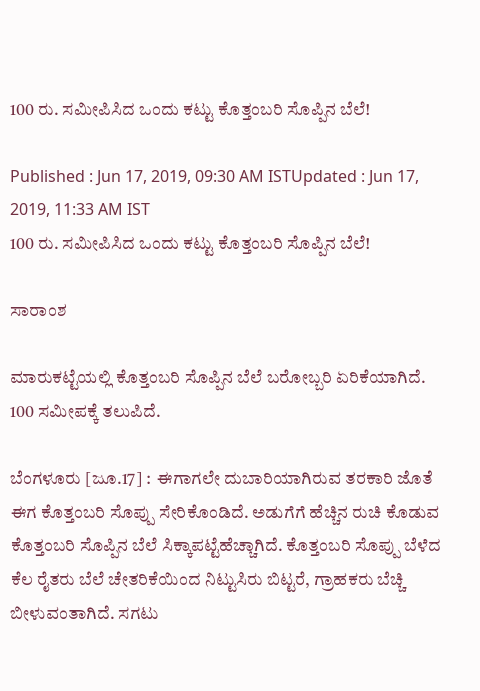100 ರು. ಸಮೀಪಿಸಿದ ಒಂದು ಕಟ್ಟು ಕೊತ್ತಂಬರಿ ಸೊಪ್ಪಿನ ಬೆಲೆ!

Published : Jun 17, 2019, 09:30 AM ISTUpdated : Jun 17, 2019, 11:33 AM IST
100 ರು. ಸಮೀಪಿಸಿದ ಒಂದು ಕಟ್ಟು ಕೊತ್ತಂಬರಿ ಸೊಪ್ಪಿನ ಬೆಲೆ!

ಸಾರಾಂಶ

ಮಾರುಕಟ್ಟೆಯಲ್ಲಿ ಕೊತ್ತಂಬರಿ ಸೊಪ್ಪಿನ ಬೆಲೆ ಬರೋಬ್ಬರಿ ಏರಿಕೆಯಾಗಿದೆ. 100 ಸಮೀಪಕ್ಕೆ ತಲುಪಿದೆ.

ಬೆಂಗಳೂರು [ಜೂ.17] :  ಈಗಾಗಲೇ ದುಬಾರಿಯಾಗಿರುವ ತರಕಾರಿ ಜೊತೆ ಈಗ ಕೊತ್ತಂಬರಿ ಸೊಪ್ಪು ಸೇರಿಕೊಂಡಿದೆ. ಅಡುಗೆಗೆ ಹೆಚ್ಚಿನ ರುಚಿ ಕೊಡುವ ಕೊತ್ತಂಬರಿ ಸೊಪ್ಪಿನ ಬೆಲೆ ಸಿಕ್ಕಾಪಟ್ಟೆಹೆಚ್ಚಾಗಿದೆ. ಕೊತ್ತಂಬರಿ ಸೊಪ್ಪು ಬೆಳೆದ ಕೆಲ ರೈತರು ಬೆಲೆ ಚೇತರಿಕೆಯಿಂದ ನಿಟ್ಟುಸಿರು ಬಿಟ್ಟರೆ, ಗ್ರಾಹಕರು ಬೆಚ್ಚಿ ಬೀಳುವಂತಾಗಿದೆ. ಸಗಟು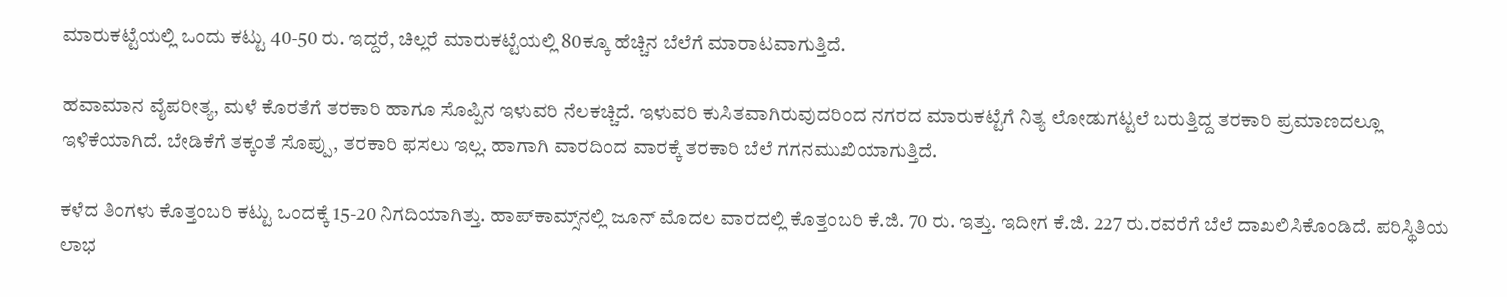ಮಾರುಕಟ್ಟೆಯಲ್ಲಿ ಒಂದು ಕಟ್ಟು 40-50 ರು. ಇದ್ದರೆ, ಚಿಲ್ಲರೆ ಮಾರುಕಟ್ಟೆಯಲ್ಲಿ 80ಕ್ಕೂ ಹೆಚ್ಚಿನ ಬೆಲೆಗೆ ಮಾರಾಟವಾಗುತ್ತಿದೆ.

ಹವಾಮಾನ ವೈಪರೀತ್ಯ, ಮಳೆ ಕೊರತೆಗೆ ತರಕಾರಿ ಹಾಗೂ ಸೊಪ್ಪಿನ ಇಳುವರಿ ನೆಲಕಚ್ಚಿದೆ. ಇಳುವರಿ ಕುಸಿತವಾಗಿರುವುದರಿಂದ ನಗರದ ಮಾರುಕಟ್ಟೆಗೆ ನಿತ್ಯ ಲೋಡುಗಟ್ಟಲೆ ಬರುತ್ತಿದ್ದ ತರಕಾರಿ ಪ್ರಮಾಣದಲ್ಲೂ ಇಳಿಕೆಯಾಗಿದೆ. ಬೇಡಿಕೆಗೆ ತಕ್ಕಂತೆ ಸೊಪ್ಪು, ತರಕಾರಿ ಫಸಲು ಇಲ್ಲ. ಹಾಗಾಗಿ ವಾರದಿಂದ ವಾರಕ್ಕೆ ತರಕಾರಿ ಬೆಲೆ ಗಗನಮುಖಿಯಾಗುತ್ತಿದೆ.

ಕಳೆದ ತಿಂಗಳು ಕೊತ್ತಂಬರಿ ಕಟ್ಟು ಒಂದಕ್ಕೆ 15-20 ನಿಗದಿಯಾಗಿತ್ತು. ಹಾಪ್‌ಕಾಮ್ಸ್‌ನಲ್ಲಿ ಜೂನ್‌ ಮೊದಲ ವಾರದಲ್ಲಿ ಕೊತ್ತಂಬರಿ ಕೆ.ಜಿ. 70 ರು. ಇತ್ತು. ಇದೀಗ ಕೆ.ಜಿ. 227 ರು.ರವರೆಗೆ ಬೆಲೆ ದಾಖಲಿಸಿಕೊಂಡಿದೆ. ಪರಿಸ್ಥಿತಿಯ ಲಾಭ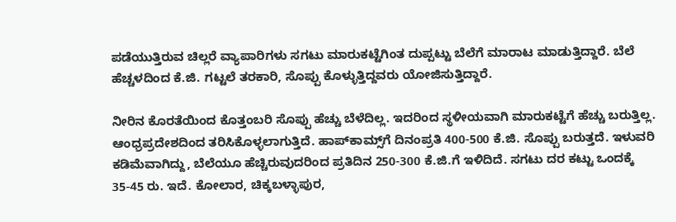ಪಡೆಯುತ್ತಿರುವ ಚಿಲ್ಲರೆ ವ್ಯಾಪಾರಿಗಳು ಸಗಟು ಮಾರುಕಟ್ಟೆಗಿಂತ ದುಪ್ಪಟ್ಟು ಬೆಲೆಗೆ ಮಾರಾಟ ಮಾಡುತ್ತಿದ್ದಾರೆ. ಬೆಲೆ ಹೆಚ್ಚಳದಿಂದ ಕೆ.ಜಿ. ಗಟ್ಟಲೆ ತರಕಾರಿ, ಸೊಪ್ಪು ಕೊಳ್ಳುತ್ತಿದ್ದವರು ಯೋಜಿಸುತ್ತಿದ್ದಾರೆ.

ನೀರಿನ ಕೊರತೆಯಿಂದ ಕೊತ್ತಂಬರಿ ಸೊಪ್ಪು ಹೆಚ್ಚು ಬೆಳೆದಿಲ್ಲ. ಇದರಿಂದ ಸ್ಥಳೀಯವಾಗಿ ಮಾರುಕಟ್ಟೆಗೆ ಹೆಚ್ಚು ಬರುತ್ತಿಲ್ಲ. ಆಂಧ್ರಪ್ರದೇಶದಿಂದ ತರಿಸಿಕೊಳ್ಳಲಾಗುತ್ತಿದೆ. ಹಾಪ್‌ಕಾಮ್ಸ್‌ಗೆ ದಿನಂಪ್ರತಿ 400-500 ಕೆ.ಜಿ. ಸೊಪ್ಪು ಬರುತ್ತದೆ. ಇಳುವರಿ ಕಡಿಮೆವಾಗಿದ್ದು, ಬೆಲೆಯೂ ಹೆಚ್ಚಿರುವುದರಿಂದ ಪ್ರತಿದಿನ 250-300 ಕೆ.ಜಿ.ಗೆ ಇಳಿದಿದೆ. ಸಗಟು ದರ ಕಟ್ಟು ಒಂದಕ್ಕೆ 35-45 ರು. ಇದೆ. ಕೋಲಾರ, ಚಿಕ್ಕಬಳ್ಳಾಪುರ,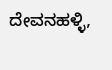ದೇವನಹಳ್ಳಿ,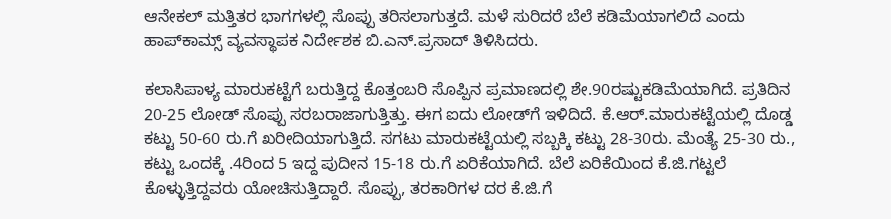ಆನೇಕಲ್‌ ಮತ್ತಿತರ ಭಾಗಗಳಲ್ಲಿ ಸೊಪ್ಪು ತರಿಸಲಾಗುತ್ತದೆ. ಮಳೆ ಸುರಿದರೆ ಬೆಲೆ ಕಡಿಮೆಯಾಗಲಿದೆ ಎಂದು ಹಾಪ್‌ಕಾಮ್ಸ್‌ ವ್ಯವಸ್ಥಾಪಕ ನಿರ್ದೇಶಕ ಬಿ.ಎನ್‌.ಪ್ರಸಾದ್‌ ತಿಳಿಸಿದರು.

ಕಲಾಸಿಪಾಳ್ಯ ಮಾರುಕಟ್ಟೆಗೆ ಬರುತ್ತಿದ್ದ ಕೊತ್ತಂಬರಿ ಸೊಪ್ಪಿನ ಪ್ರಮಾಣದಲ್ಲಿ ಶೇ.90ರಷ್ಟುಕಡಿಮೆಯಾಗಿದೆ. ಪ್ರತಿದಿನ 20-25 ಲೋಡ್‌ ಸೊಪ್ಪು ಸರಬರಾಜಾಗುತ್ತಿತ್ತು. ಈಗ ಐದು ಲೋಡ್‌ಗೆ ಇಳಿದಿದೆ. ಕೆ.ಆರ್‌.ಮಾರುಕಟ್ಟೆಯಲ್ಲಿ ದೊಡ್ಡ ಕಟ್ಟು 50-60 ರು.ಗೆ ಖರೀದಿಯಾಗುತ್ತಿದೆ. ಸಗಟು ಮಾರುಕಟ್ಟೆಯಲ್ಲಿ ಸಬ್ಬಕ್ಕಿ ಕಟ್ಟು 28-30ರು. ಮೆಂತ್ಯೆ 25-30 ರು., ಕಟ್ಟು ಒಂದಕ್ಕೆ .4ರಿಂದ 5 ಇದ್ದ ಪುದೀನ 15-18 ರು.ಗೆ ಏರಿಕೆಯಾಗಿದೆ. ಬೆಲೆ ಏರಿಕೆಯಿಂದ ಕೆ.ಜಿ.ಗಟ್ಟಲೆ ಕೊಳ್ಳುತ್ತಿದ್ದವರು ಯೋಚಿಸುತ್ತಿದ್ದಾರೆ. ಸೊಪ್ಪು, ತರಕಾರಿಗಳ ದರ ಕೆ.ಜಿ.ಗೆ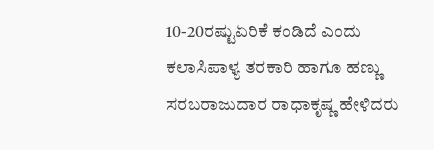10-20ರಷ್ಟುಏರಿಕೆ ಕಂಡಿದೆ ಎಂದು ಕಲಾಸಿಪಾಳ್ಯ ತರಕಾರಿ ಹಾಗೂ ಹಣ್ಣು ಸರಬರಾಜುದಾರ ರಾಧಾಕೃಷ್ಣ ಹೇಳಿದರು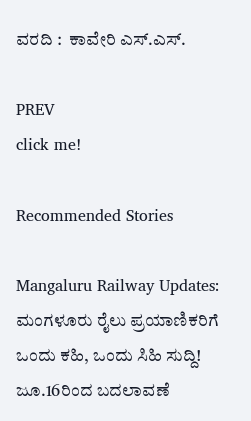ವರದಿ :  ಕಾವೇರಿ ಎಸ್‌.ಎಸ್‌.

PREV
click me!

Recommended Stories

Mangaluru Railway Updates: ಮಂಗಳೂರು ರೈಲು ಪ್ರಯಾಣಿಕರಿಗೆ ಒಂದು ಕಹಿ, ಒಂದು ಸಿಹಿ ಸುದ್ದಿ! ಜೂ.16ರಿಂದ ಬದಲಾವಣೆ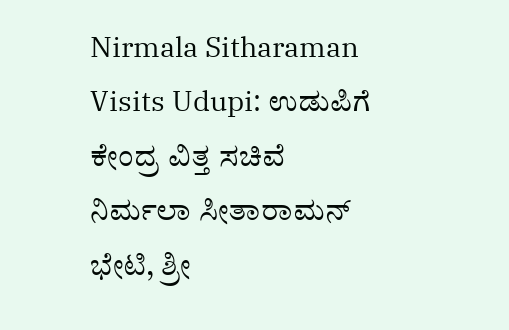Nirmala Sitharaman Visits Udupi: ಉಡುಪಿಗೆ ಕೇಂದ್ರ ವಿತ್ತ ಸಚಿವೆ ನಿರ್ಮಲಾ ಸೀತಾರಾಮನ್ ಭೇಟಿ, ಶ್ರೀ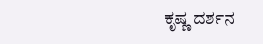ಕೃಷ್ಣ ದರ್ಶನ